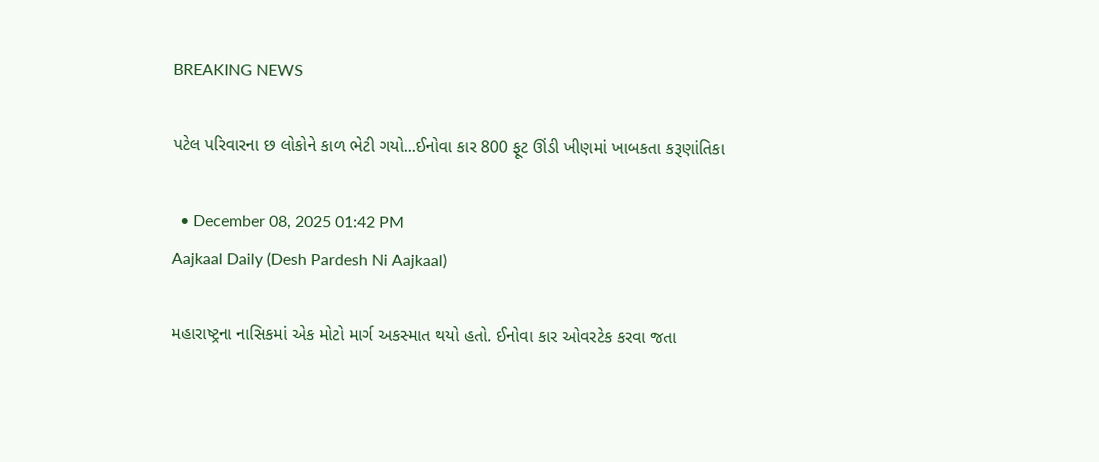BREAKING NEWS

પટેલ પરિવારના છ લોકોને કાળ ભેટી ગયો...ઈનોવા કાર 800 ફૂટ ઊંડી ખીણમાં ખાબકતા કરૂણાંતિકા

  • December 08, 2025 01:42 PM
Aajkaal Daily (Desh Pardesh Ni Aajkaal)

મહારાષ્ટ્રના નાસિકમાં એક મોટો માર્ગ અકસ્માત થયો હતો. ઈનોવા કાર ઓવરટેક કરવા જતા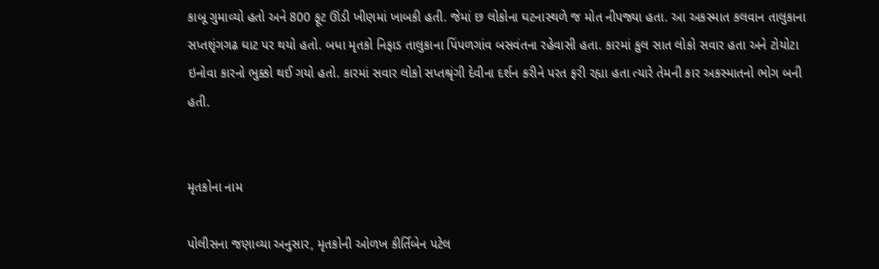કાબૂ ગુમાવ્યો હતો અને 800 ફૂટ ઊંડી ખીણમાં ખાબકી હતી. જેમાં છ લોકોના ઘટનાસ્થળે જ મોત નીપજ્યા હતા. આ અકસ્માત કલવાન તાલુકાના સપ્તશૃંગગઢ ઘાટ પર થયો હતો. બધા મૃતકો નિફાડ તાલુકાના પિંપળગાંવ બસવંતના રહેવાસી હતા. કારમાં કુલ સાત લોકો સવાર હતા અને ટોયોટા ઇનોવા કારનો ભુક્કો થઈ ગયો હતો. કારમાં સવાર લોકો સપ્તશ્રૃંગી દેવીના દર્શન કરીને પરત ફરી રહ્યા હતા ત્યારે તેમની કાર અકસ્માતનો ભોગ બની હતી.


મૃતકોના નામ

પોલીસના જણાવ્યા અનુસાર, મૃતકોની ઓળખ કીર્તિબેન પટેલ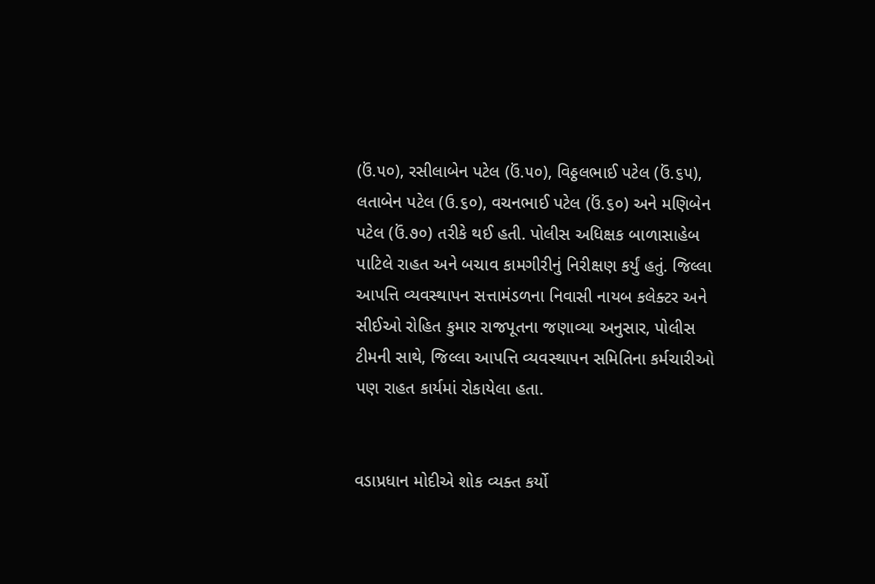(ઉં.૫૦), રસીલાબેન પટેલ (ઉં.૫૦), વિઠ્ઠલભાઈ પટેલ (ઉં.૬૫), લતાબેન પટેલ (ઉ.૬૦), વચનભાઈ પટેલ (ઉં.૬૦) અને મણિબેન પટેલ (ઉં.૭૦) તરીકે થઈ હતી. પોલીસ અધિક્ષક બાળાસાહેબ પાટિલે રાહત અને બચાવ કામગીરીનું નિરીક્ષણ કર્યું હતું. જિલ્લા આપત્તિ વ્યવસ્થાપન સત્તામંડળના નિવાસી નાયબ કલેક્ટર અને સીઈઓ રોહિત કુમાર રાજપૂતના જણાવ્યા અનુસાર, પોલીસ ટીમની સાથે, જિલ્લા આપત્તિ વ્યવસ્થાપન સમિતિના કર્મચારીઓ પણ રાહત કાર્યમાં રોકાયેલા હતા.


વડાપ્રધાન મોદીએ શોક વ્યક્ત કર્યો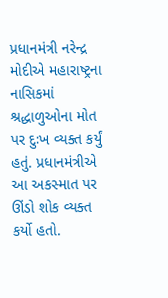પ્રધાનમંત્રી નરેન્દ્ર મોદીએ મહારાષ્ટ્રના નાસિકમાં શ્રદ્ધાળુઓના મોત પર દુઃખ વ્યક્ત કર્યું હતું. પ્રધાનમંત્રીએ આ અકસ્માત પર ઊંડો શોક વ્યક્ત કર્યો હતો.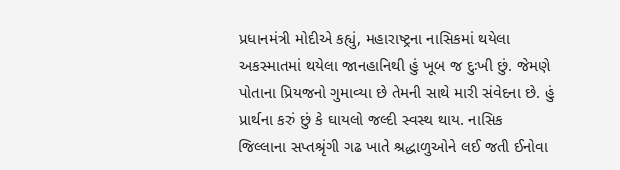પ્રધાનમંત્રી મોદીએ કહ્યું, મહારાષ્ટ્રના નાસિકમાં થયેલા અકસ્માતમાં થયેલા જાનહાનિથી હું ખૂબ જ દુઃખી છું. જેમણે પોતાના પ્રિયજનો ગુમાવ્યા છે તેમની સાથે મારી સંવેદના છે. હું પ્રાર્થના કરું છું કે ઘાયલો જલ્દી સ્વસ્થ થાય. નાસિક જિલ્લાના સપ્તશ્રૃંગી ગઢ ખાતે શ્રદ્ધાળુઓને લઈ જતી ઈનોવા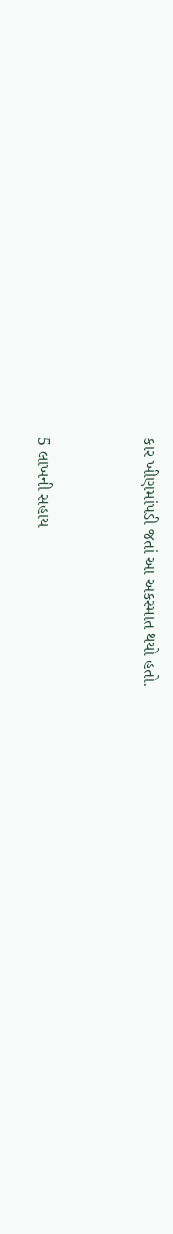કાર ખીણમાંપડી જતાં આ અકસ્માત થયો હતો.


5 લાખની સહાય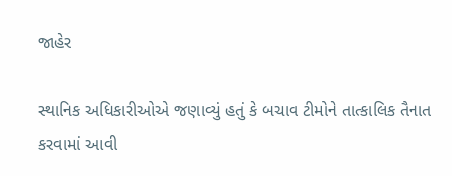જાહેર

સ્થાનિક અધિકારીઓએ જણાવ્યું હતું કે બચાવ ટીમોને તાત્કાલિક તૈનાત કરવામાં આવી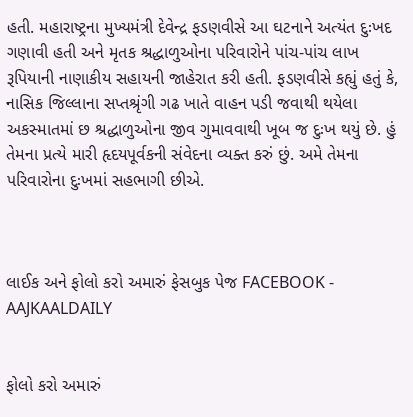હતી. મહારાષ્ટ્રના મુખ્યમંત્રી દેવેન્દ્ર ફડણવીસે આ ઘટનાને અત્યંત દુઃખદ ગણાવી હતી અને મૃતક શ્રદ્ધાળુઓના પરિવારોને પાંચ-પાંચ લાખ રૂપિયાની નાણાકીય સહાયની જાહેરાત કરી હતી. ફડણવીસે કહ્યું હતું કે, નાસિક જિલ્લાના સપ્તશ્રૃંગી ગઢ ખાતે વાહન પડી જવાથી થયેલા અકસ્માતમાં છ શ્રદ્ધાળુઓના જીવ ગુમાવવાથી ખૂબ જ દુઃખ થયું છે. હું તેમના પ્રત્યે મારી હૃદયપૂર્વકની સંવેદના વ્યક્ત કરું છું. અમે તેમના પરિવારોના દુઃખમાં સહભાગી છીએ.



લાઈક અને ફોલો કરો અમારું ફેસબુક પેજ FACEBOOK - AAJKAALDAILY


ફોલો કરો અમારું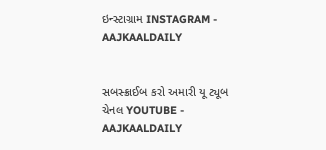ઇન્સ્ટાગ્રામ INSTAGRAM - AAJKAALDAILY


સબસ્ક્રાઈબ કરો અમારી યૂ ટ્યૂબ ચેનલ YOUTUBE - AAJKAALDAILY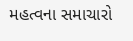મહત્વના સમાચારો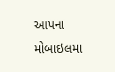આપના મોબાઇલમા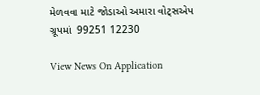મેળવવા માટે જોડાઓ અમારા વોટ્સએપ ગ્રૂપમાં  99251 12230

View News On Application